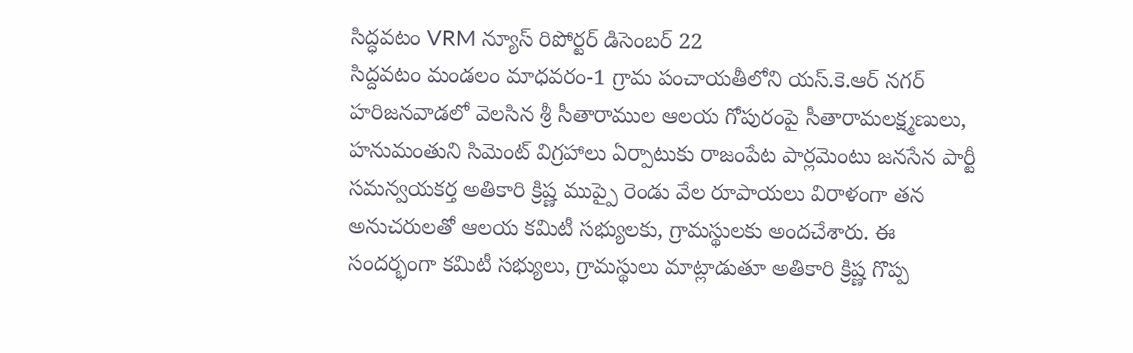సిద్ధవటం VRM న్యూస్ రిపోర్టర్ డిసెంబర్ 22
సిద్దవటం మండలం మాధవరం-1 గ్రామ పంచాయతీలోని యస్.కె.ఆర్ నగర్ హరిజనవాడలో వెలసిన శ్రీ సీతారాముల ఆలయ గోపురంపై సీతారామలక్ష్మణులు, హనుమంతుని సిమెంట్ విగ్రహాలు ఏర్పాటుకు రాజంపేట పార్లమెంటు జనసేన పార్టీ సమన్వయకర్త అతికారి క్రిష్ణ ముప్పై రెండు వేల రూపాయలు విరాళంగా తన అనుచరులతో ఆలయ కమిటీ సభ్యులకు, గ్రామస్థులకు అందచేశారు. ఈ సందర్భంగా కమిటీ సభ్యులు, గ్రామస్థులు మాట్లాడుతూ అతికారి క్రిష్ణ గొప్ప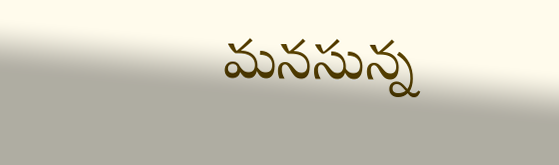మనసున్న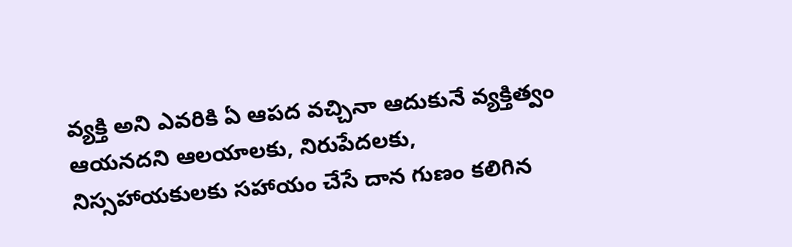వ్యక్తి అని ఎవరికి ఏ ఆపద వచ్చినా ఆదుకునే వ్యక్తిత్వం ఆయనదని ఆలయాలకు, నిరుపేదలకు, నిస్సహాయకులకు సహాయం చేసే దాన గుణం కలిగిన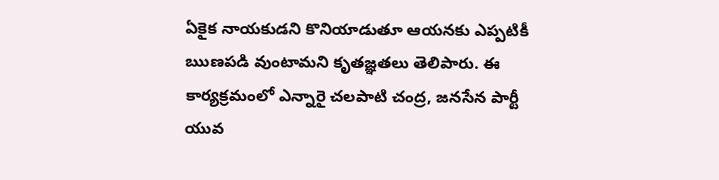ఏకైక నాయకుడని కొనియాడుతూ ఆయనకు ఎప్పటికీ ఋణపడి వుంటామని కృతజ్ఞతలు తెలిపారు. ఈ కార్యక్రమంలో ఎన్నారై చలపాటి చంద్ర, జనసేన పార్టీ యువ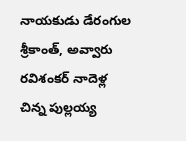నాయకుడు డేరంగుల శ్రీకాంత్, అవ్వారు రవిశంకర్ నాదెళ్ల చిన్న పుల్లయ్య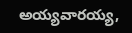అయ్యవారయ్య,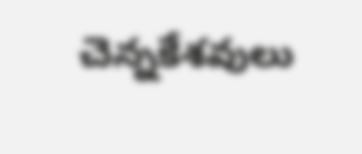చెన్నకేశవులు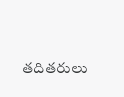తదితరులు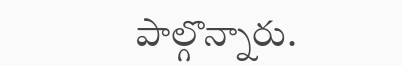పాల్గొన్నారు.